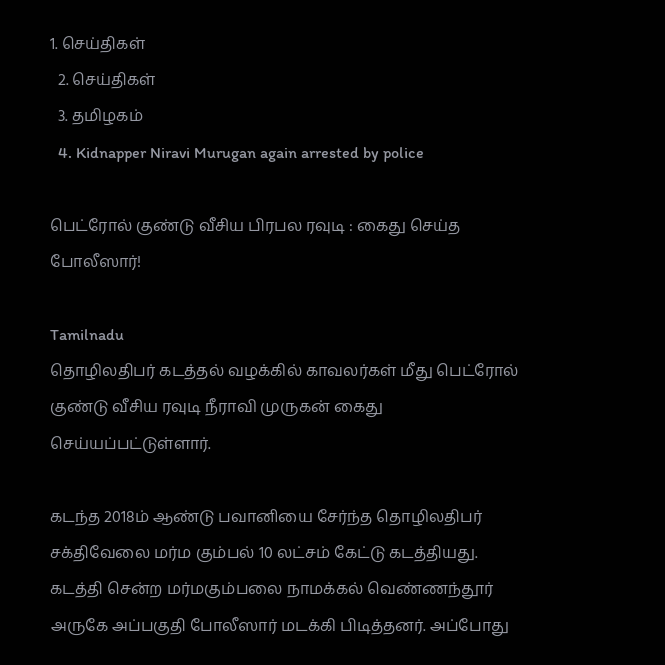1. செய்திகள்
  2. செய்திகள்
  3. த‌மிழக‌ம்
  4. Kidnapper Niravi Murugan again arrested by police

பெட்ரோல் குண்டு வீசிய பிரபல ரவுடி : கைது செய்த போலீஸார்!

Tamilnadu
தொழிலதிபர் கடத்தல் வழக்கில் காவலர்கள் மீது பெட்ரோல் குண்டு வீசிய ரவுடி நீராவி முருகன் கைது செய்யப்பட்டுள்ளார்.

கடந்த 2018ம் ஆண்டு பவானியை சேர்ந்த தொழிலதிபர் சக்திவேலை மர்ம கும்பல் 10 லட்சம் கேட்டு கடத்தியது. கடத்தி சென்ற மர்மகும்பலை நாமக்கல் வெண்ணந்தூர் அருகே அப்பகுதி போலீஸார் மடக்கி பிடித்தனர். அப்போது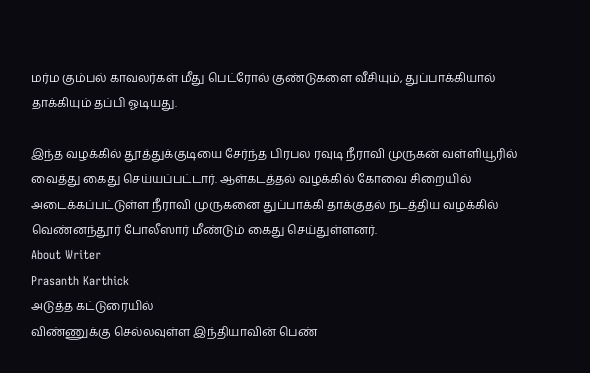மர்ம கும்பல் காவலர்கள் மீது பெட்ரோல் குண்டுகளை வீசியும், துப்பாக்கியால் தாக்கியும் தப்பி ஓடியது.

இந்த வழக்கில் தூத்துக்குடியை சேர்ந்த பிரபல ரவுடி நீராவி முருகன் வள்ளியூரில் வைத்து கைது செய்யப்பட்டார். ஆள்கடத்தல் வழக்கில் கோவை சிறையில் அடைக்கப்பட்டுள்ள நீராவி முருகனை துப்பாக்கி தாக்குதல் நடத்திய வழக்கில் வெண்னந்தூர் போலீஸார் மீண்டும் கைது செய்துள்ளனர்.
About Writer
Prasanth Karthick
அடுத்த கட்டுரையில்
விண்ணுக்கு செல்லவுள்ள இந்தியாவின் பெண்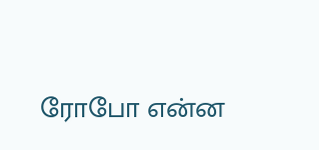ரோபோ என்ன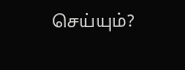செய்யும்?